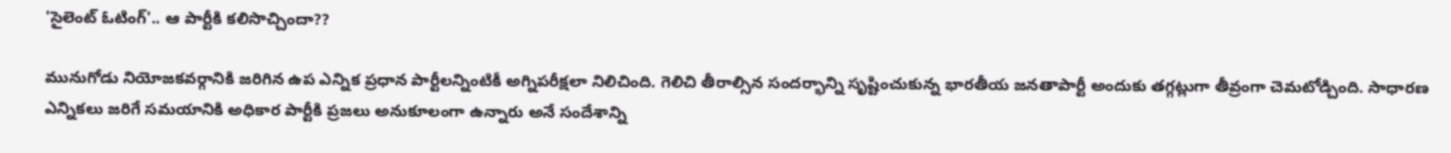'సైలెంట్ ఓటింగ్'.. ఆ పార్టీకి కలిసొచ్చిందా??

మునుగోడు నియోజకవర్గానికి జరిగిన ఉప ఎన్నిక ప్రధాన పార్టీలన్నింటికీ అగ్నిపరీక్షలా నిలిచింది. గెలిచి తీరాల్సిన సందర్భాన్ని సృష్టించుకున్న భారతీయ జనతాపార్టీ అందుకు తగ్గట్లుగా తీవ్రంగా చెమటోడ్చింది. సాధారణ ఎన్నికలు జరిగే సమయానికి అధికార పార్టీకి ప్రజలు అనుకూలంగా ఉన్నారు అనే సందేశాన్ని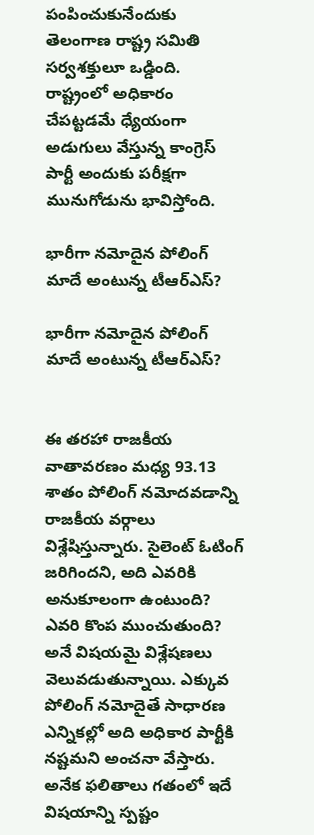పంపించుకునేందుకు తెలంగాణ రాష్ట్ర సమితి సర్వశక్తులూ ఒడ్డింది. రాష్ట్రంలో అధికారం చేపట్టడమే ధ్యేయంగా అడుగులు వేస్తున్న కాంగ్రెస్ పార్టీ అందుకు పరీక్షగా మునుగోడును భావిస్తోంది.

భారీగా నమోదైన పోలింగ్ మాదే అంటున్న టీఆర్ఎస్?

భారీగా నమోదైన పోలింగ్ మాదే అంటున్న టీఆర్ఎస్?


ఈ తరహా రాజకీయ వాతావరణం మధ్య 93.13 శాతం పోలింగ్ నమోదవడాన్ని రాజకీయ వర్గాలు విశ్లేషిస్తున్నారు. సైలెంట్ ఓటింగ్ జరిగిందని, అది ఎవరికి అనుకూలంగా ఉంటుంది? ఎవరి కొంప ముంచుతుంది? అనే విషయమై విశ్లేషణలు వెలువడుతున్నాయి. ఎక్కువ పోలింగ్ నమోదైతే సాధారణ ఎన్నికల్లో అది అధికార పార్టీకి నష్టమని అంచనా వేస్తారు. అనేక ఫలితాలు గతంలో ఇదే విషయాన్ని స్పష్టం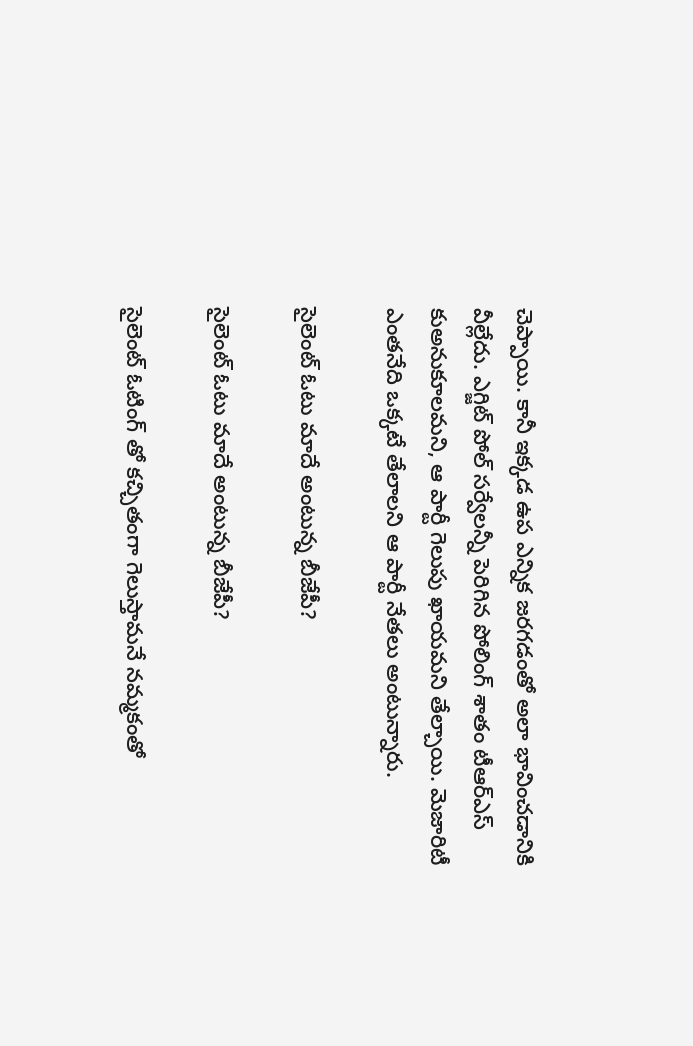చెప్పాయి. కానీ ఇక్కడ ఉప ఎన్నిక జరగడంతో అలా భావించడానికి వీల్లేదు. ఎగ్జిట్ పోల్ సర్వేలన్నీ పెరిగిన పోలింగ్ శాతం టీఆర్ఎస్ కుఅనుకూలమని, ఆ పార్టీ గెలుపు ఖాయమని తేల్చాయి. మెజారిటీ ఎంతనేది ఒక్కటే తేలాలని ఆ పార్టీ నేతలు అంటున్నారు.

సైలెంట్ ఓటు మాదే అంటున్న బీజేపీ?

సైలెంట్ ఓటు మాదే అంటున్న బీజేపీ?

సైలెంట్ ఓటింగ్ తో కచ్చితంగా గెలుస్తామనే నమ్మకంతో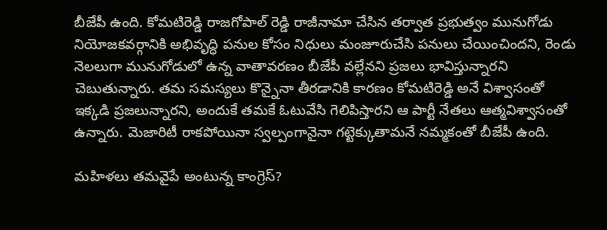బీజేపీ ఉంది. కోమటిరెడ్డి రాజగోపాల్ రెడ్డి రాజీనామా చేసిన తర్వాత ప్రభుత్వం మునుగోడు నియోజకవర్గానికి అభివృద్ధి పనుల కోసం నిధులు మంజూరుచేసి పనులు చేయించిందని, రెండు నెలలుగా మునుగోడులో ఉన్న వాతావరణం బీజేపీ వల్లేనని ప్రజలు భావిస్తున్నారని చెబుతున్నారు. తమ సమస్యలు కొన్నైనా తీరడానికి కారణం కోమటిరెడ్డి అనే విశ్వాసంతో ఇక్కడి ప్రజలున్నారని, అందుకే తమకే ఓటువేసి గెలిపిస్తారని ఆ పార్టీ నేతలు ఆత్మవిశ్వాసంతో ఉన్నారు. మెజారిటీ రాకపోయినా స్వల్పంగానైనా గట్టెక్కుతామనే నమ్మకంతో బీజేపీ ఉంది.

మహిళలు తమవైపే అంటున్న కాంగ్రెస్?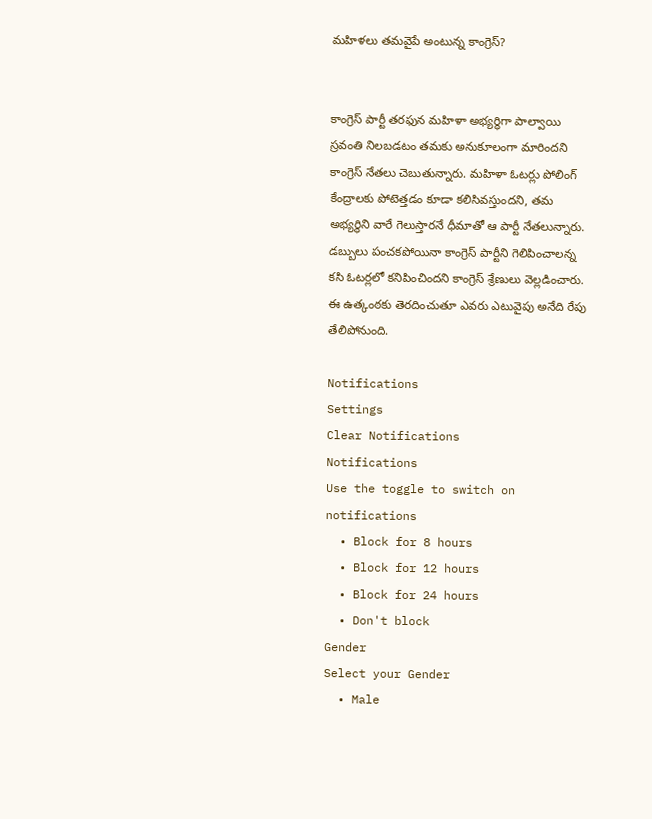మహిళలు తమవైపే అంటున్న కాంగ్రెస్?


కాంగ్రెస్ పార్టీ తరఫున మహిళా అభ్యర్థిగా పాల్వాయి స్రవంతి నిలబడటం తమకు అనుకూలంగా మారిందని కాంగ్రెస్ నేతలు చెబుతున్నారు. మహిళా ఓటర్లు పోలింగ్ కేంద్రాలకు పోటెత్తడం కూడా కలిసివస్తుందని, తమ అభ్యర్థిని వారే గెలుస్తారనే ధీమాతో ఆ పార్టీ నేతలున్నారు. డబ్బులు పంచకపోయినా కాంగ్రెస్ పార్టీని గెలిపించాలన్న కసి ఓటర్లలో కనిపించిందని కాంగ్రెస్ శ్రేణులు వెల్లడించారు. ఈ ఉత్కంఠకు తెరదించుతూ ఎవరు ఎటువైపు అనేది రేపు తేలిపోనుంది.

Notifications
Settings
Clear Notifications
Notifications
Use the toggle to switch on notifications
  • Block for 8 hours
  • Block for 12 hours
  • Block for 24 hours
  • Don't block
Gender
Select your Gender
  • Male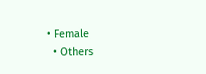• Female
  • Others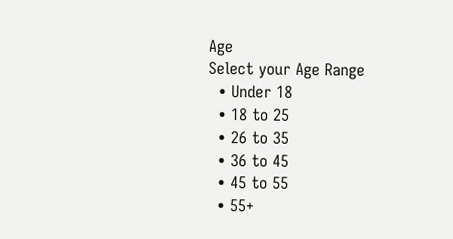Age
Select your Age Range
  • Under 18
  • 18 to 25
  • 26 to 35
  • 36 to 45
  • 45 to 55
  • 55+